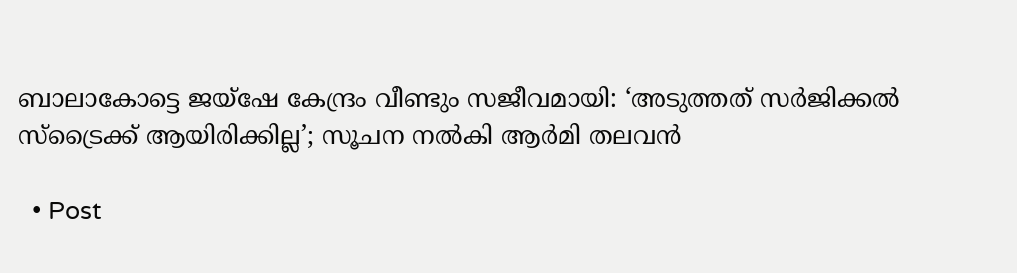ബാലാകോട്ടെ ജയ്ഷേ കേന്ദ്രം വീണ്ടും സജീവമായി: ‘അടുത്തത് സര്‍ജിക്കല്‍ സ്ട്രൈക്ക് ആയിരിക്കില്ല’; സൂചന നല്‍കി ആര്‍മി തലവന്‍

  • Post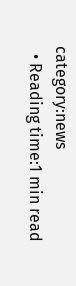category:news
  • Reading time:1 min read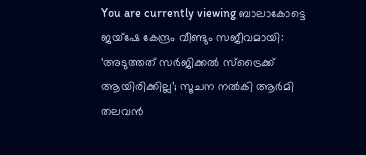You are currently viewing ബാലാകോട്ടെ ജയ്ഷേ കേന്ദ്രം വീണ്ടും സജീവമായി: ‘അടുത്തത് സര്‍ജിക്കല്‍ സ്ട്രൈക്ക് ആയിരിക്കില്ല’; സൂചന നല്‍കി ആര്‍മി തലവന്‍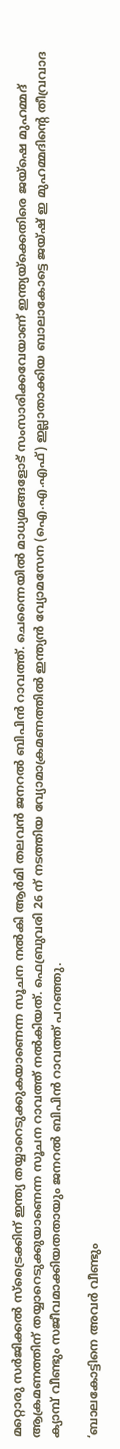മറ്റൊരു സര്‍ജിക്കല്‍ സ്ട്രൈക്കിന് ഇന്ത്യ തയ്യാറെടുക്കുകയാണെന്ന സൂചന നല്‍കി ആര്‍മി തലവന്‍ ജനറല്‍ ബിപിന്‍ റാവത്ത്. ചെന്നൈയില്‍ മാധ്യമങ്ങളോട് സംസാരിക്കവേയാണ് ഇന്ത്യയ്ക്കെതിരെ ജയ്ഷെ മുഹമ്മദ് ആക്രമണത്തിന് തയ്യാറെടുക്കുയാണെന്ന സൂചന റാവത്ത് നല്‍കിയത്. ഫെബ്രുവരി 26 ന് നടത്തിയ വ്യോമാക്രമണത്തില്‍ ഇന്ത്യന്‍ വ്യോമസേന (ഐ.എ.എഫ്) ഇല്ലാതാക്കിയ ബാലാകോട്ടെ ജയ്ഷ് ഇ മുഹമ്മദിന്‍റെ തീവ്രവാദ ക്യാമ്പ് വീണ്ടും സജീവമാക്കിയതതായും ജനറല്‍ ബിപിന്‍ റാവത്ത് പറഞ്ഞു.

‘ബാലകോട്ടിനെ അവര്‍ വീണ്ടും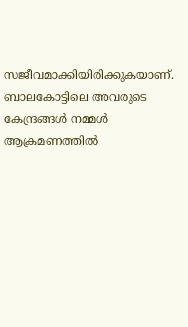സജീവമാക്കിയിരിക്കുകയാണ്. ബാലകോട്ടിലെ അവരുടെ കേന്ദ്രങ്ങള്‍ നമ്മള്‍ ആക്രമണത്തില്‍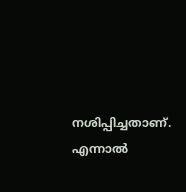നശിപ്പിച്ചതാണ്. എന്നാല്‍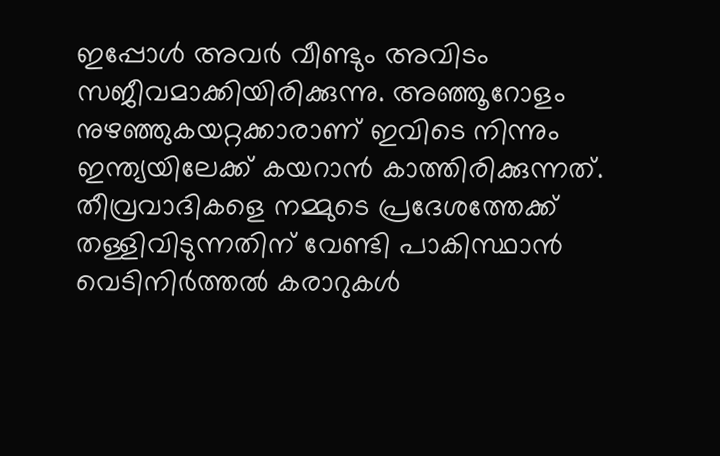ഇപ്പോള്‍ അവര്‍ വീണ്ടും അവിടം സജീവമാക്കിയിരിക്കുന്നു. അഞ്ഞൂറോളം നുഴഞ്ഞുകയറ്റക്കാരാണ് ഇവിടെ നിന്നും ഇന്ത്യയിലേക്ക് കയറാന്‍ കാത്തിരിക്കുന്നത്. തീവ്രവാദികളെ നമ്മുടെ പ്രദേശത്തേക്ക് തള്ളിവിടുന്നതിന് വേണ്ടി പാകിസ്ഥാന്‍ വെടിനിര്‍ത്തല്‍ കരാറുകള്‍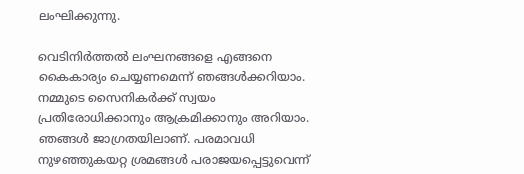ലംഘിക്കുന്നു.

വെടിനിര്‍ത്തല്‍ ലംഘനങ്ങളെ എങ്ങനെ കൈകാര്യം ചെയ്യണമെന്ന് ഞങ്ങള്‍ക്കറിയാം. നമ്മുടെ സൈനികര്‍ക്ക് സ്വയം പ്രതിരോധിക്കാനും ആക്രമിക്കാനും അറിയാം. ഞങ്ങള്‍ ജാഗ്രതയിലാണ്. പരമാവധി നുഴഞ്ഞുകയറ്റ ശ്രമങ്ങള്‍ പരാജയപ്പെട്ടുവെന്ന്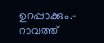ഉറപ്പാക്കും.- റാവത്ത്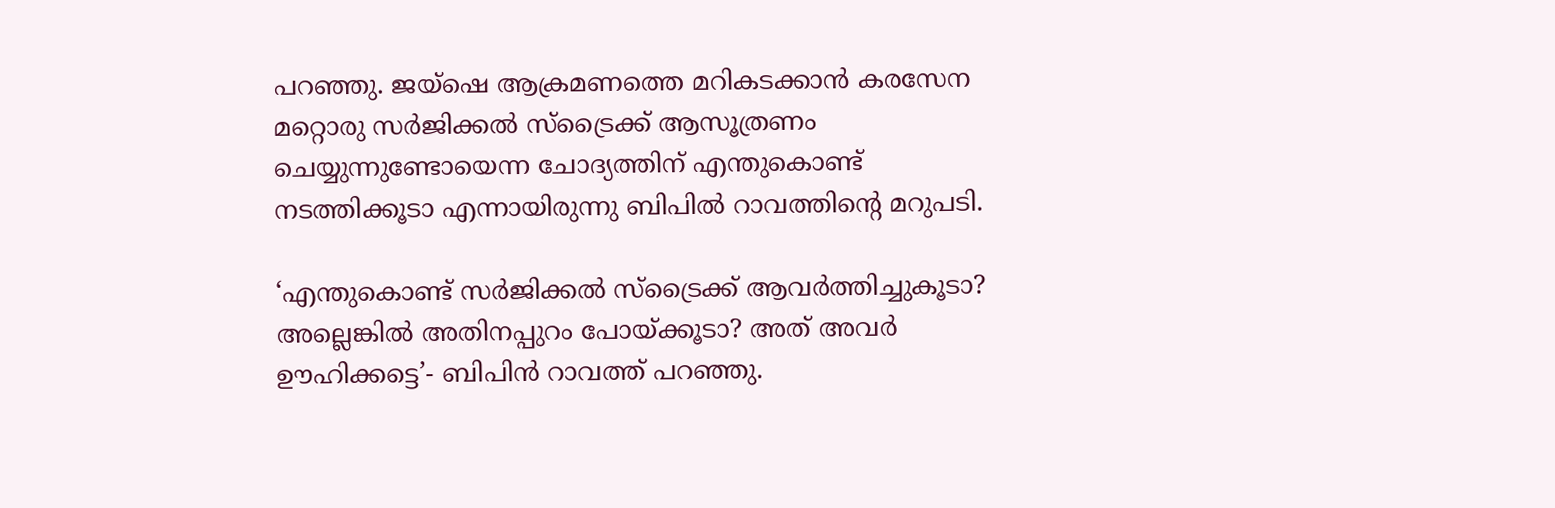പറഞ്ഞു. ജയ്ഷെ ആക്രമണത്തെ മറികടക്കാന്‍ കരസേന മറ്റൊരു സര്‍ജിക്കല്‍ സ്ട്രൈക്ക് ആസൂത്രണം ചെയ്യുന്നുണ്ടോയെന്ന ചോദ്യത്തിന് എന്തുകൊണ്ട് നടത്തിക്കൂടാ എന്നായിരുന്നു ബിപില്‍ റാവത്തിന്‍റെ മറുപടി.

‘എന്തുകൊണ്ട് സര്‍ജിക്കല്‍ സ്ട്രൈക്ക് ആവര്‍ത്തിച്ചുകൂടാ? അല്ലെങ്കില്‍ അതിനപ്പുറം പോയ്ക്കൂടാ? അത് അവര്‍ ഊഹിക്കട്ടെ’- ബിപിന്‍ റാവത്ത് പറഞ്ഞു.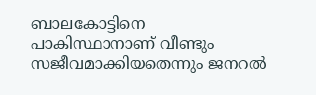ബാലകോട്ടിനെ പാകിസ്ഥാനാണ് വീണ്ടും സജീവമാക്കിയതെന്നും ജനറല്‍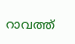റാവത്ത്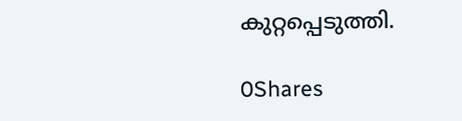കുറ്റപ്പെടുത്തി.

0Shares